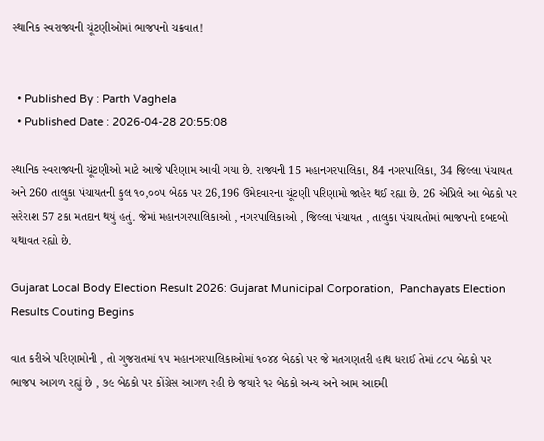સ્થાનિક સ્વરાજ્યની ચૂંટણીઓમાં ભાજપનો ચક્રવાત!


  • Published By : Parth Vaghela
  • Published Date : 2026-04-28 20:55:08

સ્થાનિક સ્વરાજ્યની ચૂંટણીઓ માટે આજે પરિણામ આવી ગયા છે. રાજ્યની 15 મહાનગરપાલિકા, 84 નગરપાલિકા, 34 જિલ્લા પંચાયત અને 260 તાલુકા પંચાયતની કુલ ૧૦,૦૦૫ બેઠક પર 26,196 ઉમેદવારના ચૂંટણી પરિણામો જાહેર થઈ રહ્યા છે. 26 એપ્રિલે આ બેઠકો પર સરેરાશ 57 ટકા મતદાન થયું હતું. જેમાં મહાનગરપાલિકાઓ , નગરપાલિકાઓ , જિલ્લા પંચાયત , તાલુકા પંચાયતોમાં ભાજપનો દબદબો યથાવત રહ્યો છે.

Gujarat Local Body Election Result 2026: Gujarat Municipal Corporation,  Panchayats Election Results Couting Begins

વાત કરીએ પરિણામોની , તો ગુજરાતમાં ૧૫ મહાનગરપાલિકાઓમાં ૧૦૪૪ બેઠકો પર જે મતગણતરી હાથ ધરાઈ તેમાં ૮૮૫ બેઠકો પર ભાજપ આગળ રહ્યું છે , ૭૯ બેઠકો પર કોંગ્રેસ આગળ રહી છે જયારે ૧૨ બેઠકો અન્ય અને આમ આદમી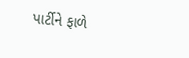પાર્ટીને ફાળે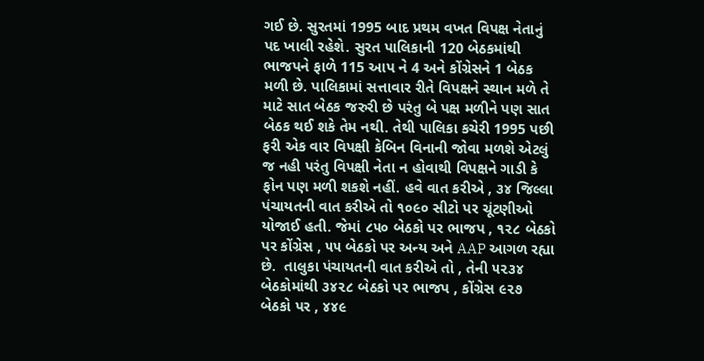ગઈ છે. સુરતમાં 1995 બાદ પ્રથમ વખત વિપક્ષ નેતાનું પદ ખાલી રહેશે. સુરત પાલિકાની 120 બેઠકમાંથી ભાજપને ફાળે 115 આપ ને 4 અને કોંગ્રેસને 1 બેઠક મળી છે. પાલિકામાં સત્તાવાર રીતે વિપક્ષને સ્થાન મળે તે માટે સાત બેઠક જરુરી છે પરંતુ બે પક્ષ મળીને પણ સાત બેઠક થઈ શકે તેમ નથી. તેથી પાલિકા કચેરી 1995 પછી ફરી એક વાર વિપક્ષી કેબિન વિનાની જોવા મળશે એટલું જ નહી પરંતુ વિપક્ષી નેતા ન હોવાથી વિપક્ષને ગાડી કે ફોન પણ મળી શકશે નહીં. હવે વાત કરીએ , ૩૪ જિલ્લા પંચાયતની વાત કરીએ તો ૧૦૯૦ સીટો પર ચૂંટણીઓ યોજાઈ હતી. જેમાં ૮૫૦ બેઠકો પર ભાજપ , ૧૨૮ બેઠકો પર કોંગ્રેસ , ૫૫ બેઠકો પર અન્ય અને AAP આગળ રહ્યા છે.  તાલુકા પંચાયતની વાત કરીએ તો , તેની ૫૨૩૪ બેઠકોમાંથી ૩૪૨૮ બેઠકો પર ભાજપ , કોંગ્રેસ ૯૨૭ બેઠકો પર , ૪૪૯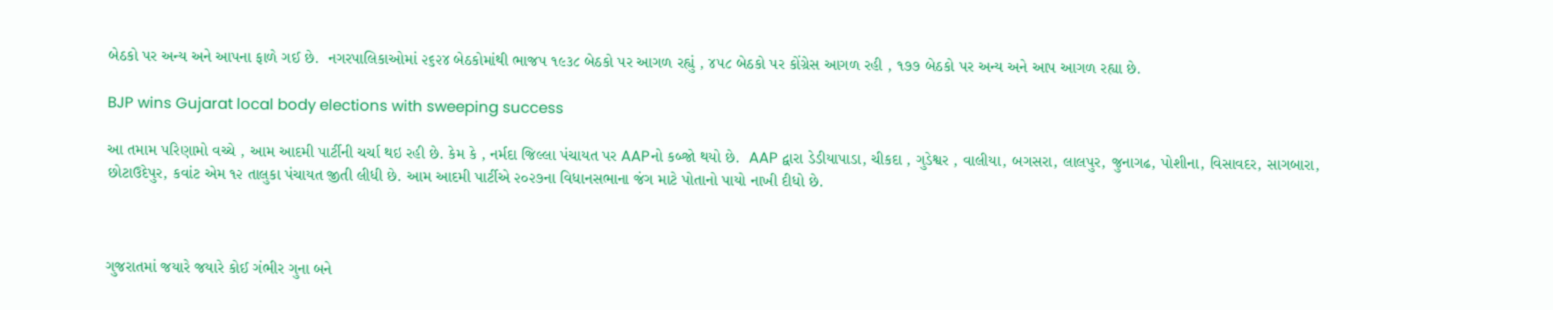બેઠકો પર અન્ય અને આપના ફાળે ગઈ છે.  નગરપાલિકાઓમાં ૨૬૨૪ બેઠકોમાંથી ભાજપ ૧૯૩૮ બેઠકો પર આગળ રહ્યું , ૪૫૮ બેઠકો પર કોંગ્રેસ આગળ રહી , ૧૭૭ બેઠકો પર અન્ય અને આપ આગળ રહ્યા છે.

BJP wins Gujarat local body elections with sweeping success

આ તમામ પરિણામો વચ્ચે , આમ આદમી પાર્ટીની ચર્ચા થઇ રહી છે. કેમ કે , નર્મદા જિલ્લા પંચાયત પર AAPનો કબ્જો થયો છે.  AAP દ્વારા ડેડીયાપાડા, ચીકદા , ગુડેશ્વર , વાલીયા, બગસરા, લાલપુર, જુનાગઢ, પોશીના, વિસાવદર, સાગબારા, છોટાઉદેપુર, કવાંટ એમ ૧૨ તાલુકા પંચાયત જીતી લીધી છે. આમ આદમી પાર્ટીએ ૨૦૨૭ના વિધાનસભાના જંગ માટે પોતાનો પાયો નાખી દીધો છે.



ગુજરાતમાં જયારે જયારે કોઈ ગંભીર ગુના બને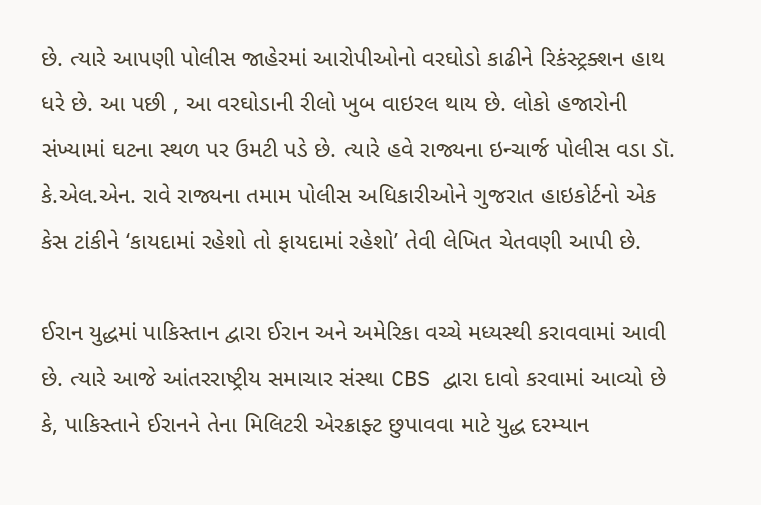છે. ત્યારે આપણી પોલીસ જાહેરમાં આરોપીઓનો વરઘોડો કાઢીને રિકંસ્ટ્રક્શન હાથ ધરે છે. આ પછી , આ વરઘોડાની રીલો ખુબ વાઇરલ થાય છે. લોકો હજારોની સંખ્યામાં ઘટના સ્થળ પર ઉમટી પડે છે. ત્યારે હવે રાજ્યના ઇન્ચાર્જ પોલીસ વડા ડૉ. કે.એલ.એન. રાવે રાજ્યના તમામ પોલીસ અધિકારીઓને ગુજરાત હાઇકોર્ટનો એક કેસ ટાંકીને ‘કાયદામાં રહેશો તો ફાયદામાં રહેશો’ તેવી લેખિત ચેતવણી આપી છે.

ઈરાન યુદ્ધમાં પાકિસ્તાન દ્વારા ઈરાન અને અમેરિકા વચ્ચે મધ્યસ્થી કરાવવામાં આવી છે. ત્યારે આજે આંતરરાષ્ટ્રીય સમાચાર સંસ્થા CBS દ્વારા દાવો કરવામાં આવ્યો છે કે, પાકિસ્તાને ઈરાનને તેના મિલિટરી એરક્રાફ્ટ છુપાવવા માટે યુદ્ધ દરમ્યાન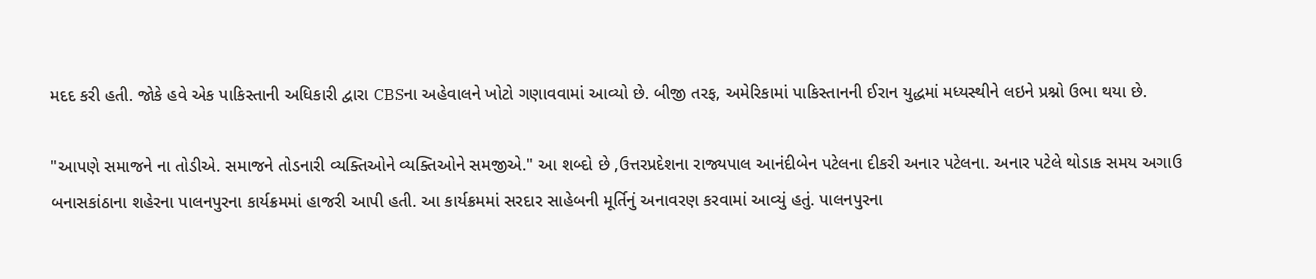મદદ કરી હતી. જોકે હવે એક પાકિસ્તાની અધિકારી દ્વારા CBSના અહેવાલને ખોટો ગણાવવામાં આવ્યો છે. બીજી તરફ, અમેરિકામાં પાકિસ્તાનની ઈરાન યુદ્ધમાં મધ્યસ્થીને લઇને પ્રશ્નો ઉભા થયા છે.

"આપણે સમાજને ના તોડીએ. સમાજને તોડનારી વ્યક્તિઓને વ્યક્તિઓને સમજીએ." આ શબ્દો છે ,ઉત્તરપ્રદેશના રાજ્યપાલ આનંદીબેન પટેલના દીકરી અનાર પટેલના. અનાર પટેલે થોડાક સમય અગાઉ બનાસકાંઠાના શહેરના પાલનપુરના કાર્યક્રમમાં હાજરી આપી હતી. આ કાર્યક્રમમાં સરદાર સાહેબની મૂર્તિનું અનાવરણ કરવામાં આવ્યું હતું. પાલનપુરના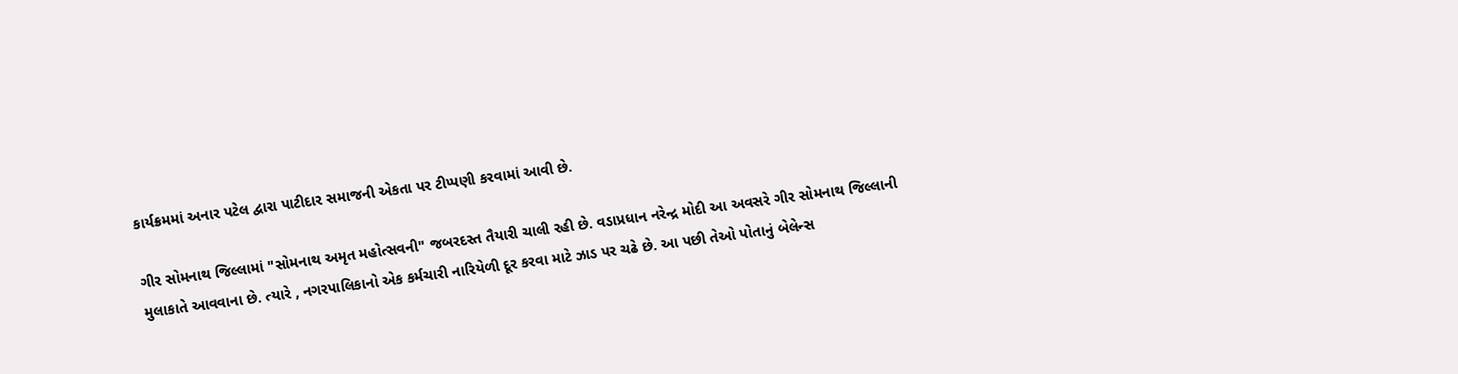કાર્યક્રમમાં અનાર પટેલ દ્વારા પાટીદાર સમાજની એકતા પર ટીપ્પણી કરવામાં આવી છે.

ગીર સોમનાથ જિલ્લામાં "સોમનાથ અમૃત મહોત્સવની" જબરદસ્ત તૈયારી ચાલી રહી છે. વડાપ્રધાન નરેન્દ્ર મોદી આ અવસરે ગીર સોમનાથ જિલ્લાની મુલાકાતે આવવાના છે. ત્યારે , નગરપાલિકાનો એક કર્મચારી નારિયેળી દૂર કરવા માટે ઝાડ પર ચઢે છે. આ પછી તેઓ પોતાનું બેલેન્સ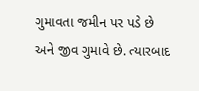ગુમાવતા જમીન પર પડે છે અને જીવ ગુમાવે છે. ત્યારબાદ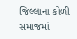જિલ્લાના કોળી સમાજમાં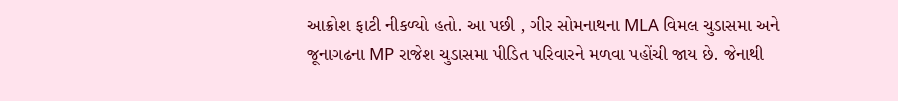આક્રોશ ફાટી નીકળ્યો હતો. આ પછી , ગીર સોમનાથના MLA વિમલ ચુડાસમા અને જૂનાગઢના MP રાજેશ ચુડાસમા પીડિત પરિવારને મળવા પહોંચી જાય છે. જેનાથી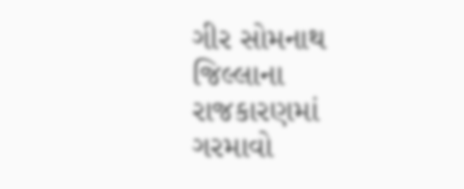ગીર સોમનાથ જિલ્લાના રાજકારણમાં ગરમાવો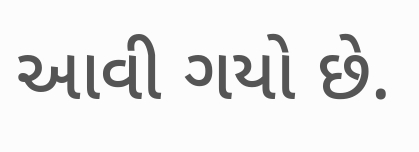આવી ગયો છે.